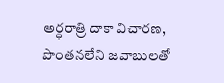అర్ధరాత్రి దాకా విచారణ, పొంతనలేని జవాబులతో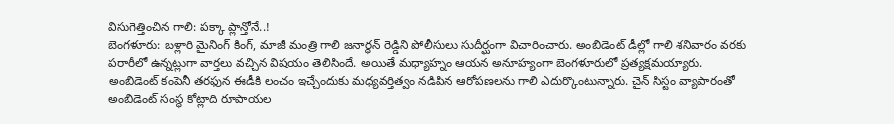విసుగెత్తించిన గాలి: పక్కా ప్లాన్తోనే..!
బెంగళూరు: బళ్లారి మైనింగ్ కింగ్, మాజీ మంత్రి గాలి జనార్ధన్ రెడ్డిని పోలీసులు సుదీర్ఘంగా విచారించారు. అంబిడెంట్ డీల్లో గాలి శనివారం వరకు పరారీలో ఉన్నట్లుగా వార్తలు వచ్చిన విషయం తెలిసిందే. అయితే మధ్యాహ్నం ఆయన అనూహ్యంగా బెంగళూరులో ప్రత్యక్షమయ్యారు. అంబిడెంట్ కంపెనీ తరఫున ఈడీకి లంచం ఇచ్చేందుకు మధ్యవర్తిత్వం నడిపిన ఆరోపణలను గాలి ఎదుర్కొంటున్నారు. చైన్ సిస్టం వ్యాపారంతో అంబిడెంట్ సంస్థ కోట్లాది రూపాయల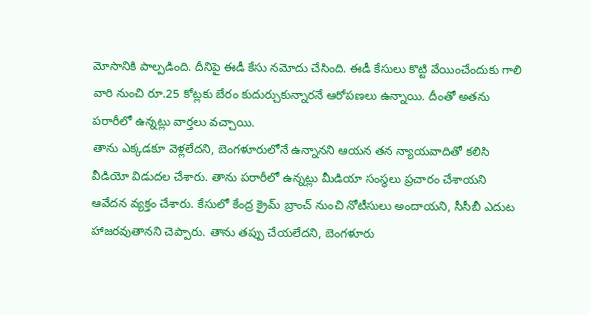మోసానికి పాల్పడింది. దీనిపై ఈడీ కేసు నమోదు చేసింది. ఈడీ కేసులు కొట్టి వేయించేందుకు గాలి వారి నుంచి రూ.25 కోట్లకు బేరం కుదుర్చుకున్నారనే ఆరోపణలు ఉన్నాయి. దీంతో అతను పరారీలో ఉన్నట్లు వార్తలు వచ్చాయి.
తాను ఎక్కడకూ వెళ్లలేదని, బెంగళూరులోనే ఉన్నానని ఆయన తన న్యాయవాదితో కలిసి వీడియో విడుదల చేశారు. తాను పరారీలో ఉన్నట్లు మీడియా సంస్థలు ప్రచారం చేశాయని ఆవేదన వ్యక్తం చేశారు. కేసులో కేంద్ర క్రైమ్ బ్రాంచ్ నుంచి నోటీసులు అందాయని, సీసీబీ ఎదుట హాజరవుతానని చెప్పారు. తాను తప్పు చేయలేదని, బెంగళూరు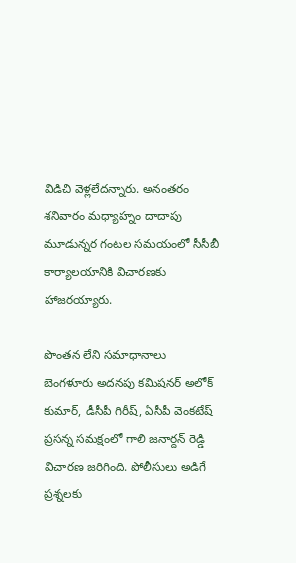విడిచి వెళ్లలేదన్నారు. అనంతరం శనివారం మధ్యాహ్నం దాదాపు మూడున్నర గంటల సమయంలో సీసీబీ కార్యాలయానికి విచారణకు హాజరయ్యారు.

పొంతన లేని సమాధానాలు
బెంగళూరు అదనపు కమిషనర్ అలోక్ కుమార్, డీసీపీ గిరీష్, ఏసీపీ వెంకటేష్ ప్రసన్న సమక్షంలో గాలి జనార్దన్ రెడ్డి విచారణ జరిగింది. పోలీసులు అడిగే ప్రశ్నలకు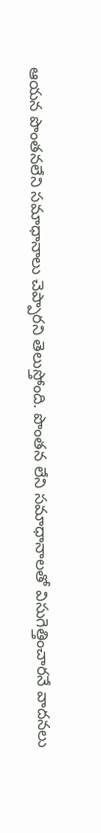ఆయన పొంతనలేని సమాధానాలు చెప్పారని తెలుస్తోంది. పొంతన లేని సమాధానాలతో విసుగెత్తించారనే వాదనలు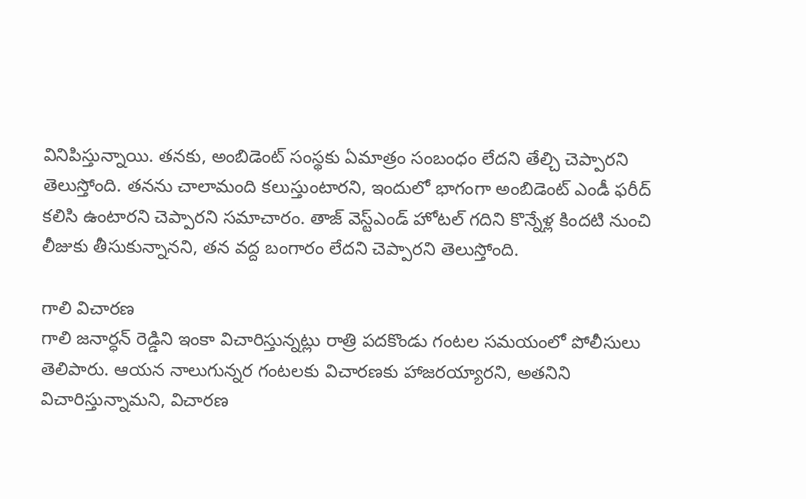వినిపిస్తున్నాయి. తనకు, అంబిడెంట్ సంస్థకు ఏమాత్రం సంబంధం లేదని తేల్చి చెప్పారని తెలుస్తోంది. తనను చాలామంది కలుస్తుంటారని, ఇందులో భాగంగా అంబిడెంట్ ఎండీ ఫరీద్ కలిసి ఉంటారని చెప్పారని సమాచారం. తాజ్ వెస్ట్ఎండ్ హోటల్ గదిని కొన్నేళ్ల కిందటి నుంచి లీజుకు తీసుకున్నానని, తన వద్ద బంగారం లేదని చెప్పారని తెలుస్తోంది.

గాలి విచారణ
గాలి జనార్ధన్ రెడ్డిని ఇంకా విచారిస్తున్నట్లు రాత్రి పదకొండు గంటల సమయంలో పోలీసులు తెలిపారు. ఆయన నాలుగున్నర గంటలకు విచారణకు హాజరయ్యారని, అతనిని విచారిస్తున్నామని, విచారణ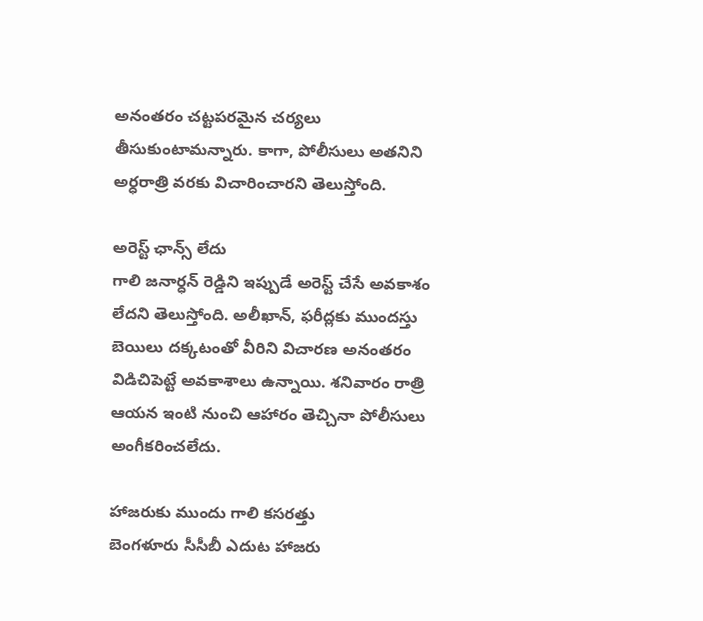అనంతరం చట్టపరమైన చర్యలు తీసుకుంటామన్నారు. కాగా, పోలీసులు అతనిని అర్ధరాత్రి వరకు విచారించారని తెలుస్తోంది.

అరెస్ట్ ఛాన్స్ లేదు
గాలి జనార్ధన్ రెడ్డిని ఇప్పుడే అరెస్ట్ చేసే అవకాశం లేదని తెలుస్తోంది. అలీఖాన్, ఫరీద్లకు ముందస్తు బెయిలు దక్కటంతో వీరిని విచారణ అనంతరం విడిచిపెట్టే అవకాశాలు ఉన్నాయి. శనివారం రాత్రి ఆయన ఇంటి నుంచి ఆహారం తెచ్చినా పోలీసులు అంగీకరించలేదు.

హాజరుకు ముందు గాలి కసరత్తు
బెంగళూరు సీసీబీ ఎదుట హాజరు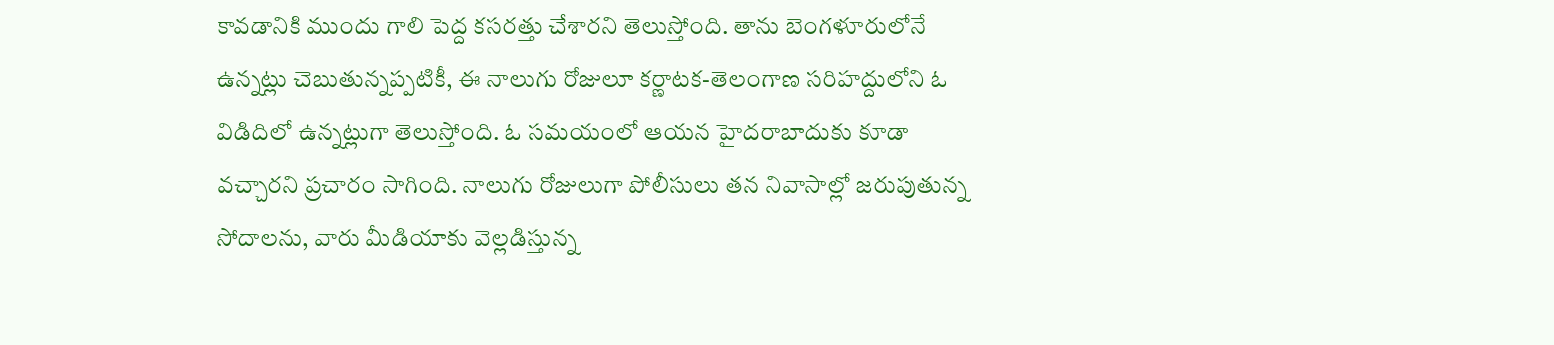కావడానికి ముందు గాలి పెద్ద కసరత్తు చేశారని తెలుస్తోంది. తాను బెంగళూరులోనే ఉన్నట్లు చెబుతున్నప్పటికీ, ఈ నాలుగు రోజులూ కర్ణాటక-తెలంగాణ సరిహద్దులోని ఓ విడిదిలో ఉన్నట్లుగా తెలుస్తోంది. ఓ సమయంలో ఆయన హైదరాబాదుకు కూడా వచ్చారని ప్రచారం సాగింది. నాలుగు రోజులుగా పోలీసులు తన నివాసాల్లో జరుపుతున్న సోదాలను, వారు మీడియాకు వెల్లడిస్తున్న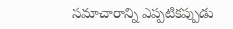సమాచారాన్ని ఎప్పటికప్పుడు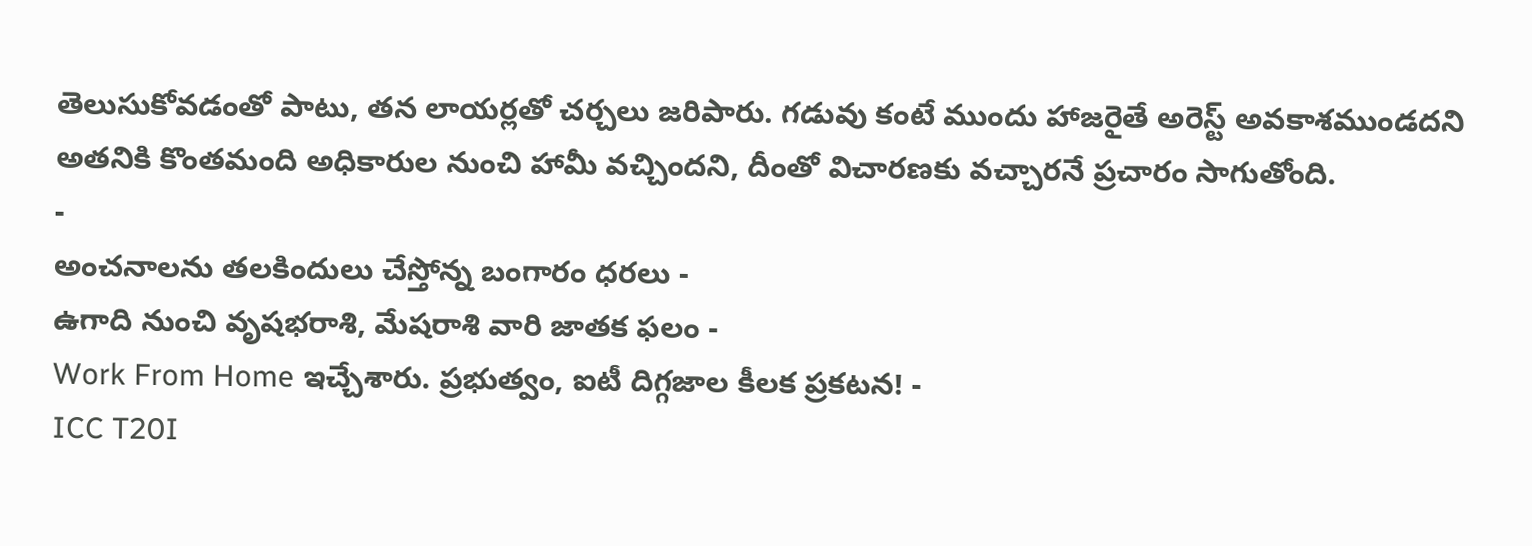తెలుసుకోవడంతో పాటు, తన లాయర్లతో చర్చలు జరిపారు. గడువు కంటే ముందు హాజరైతే అరెస్ట్ అవకాశముండదని అతనికి కొంతమంది అధికారుల నుంచి హామీ వచ్చిందని, దీంతో విచారణకు వచ్చారనే ప్రచారం సాగుతోంది.
-
అంచనాలను తలకిందులు చేస్తోన్న బంగారం ధరలు -
ఉగాది నుంచి వృషభరాశి, మేషరాశి వారి జాతక ఫలం -
Work From Home ఇచ్చేశారు. ప్రభుత్వం, ఐటీ దిగ్గజాల కీలక ప్రకటన! -
ICC T20I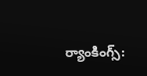ర్యాంకింగ్స్: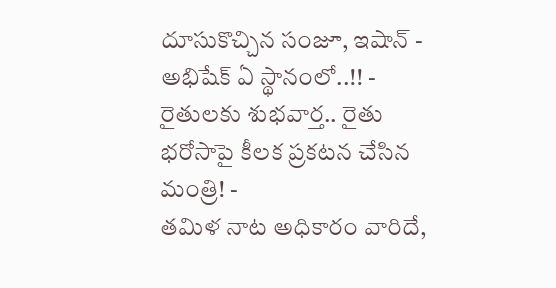దూసుకొచ్చిన సంజూ, ఇషాన్ - అభిషేక్ ఏ స్థానంలో..!! -
రైతులకు శుభవార్త.. రైతు భరోసాపై కీలక ప్రకటన చేసిన మంత్రి! -
తమిళ నాట అధికారం వారిదే,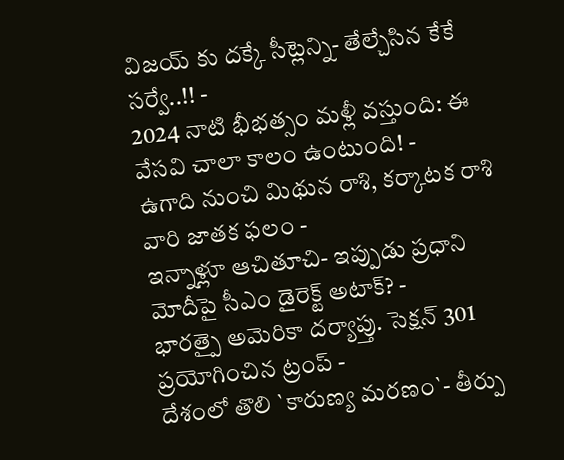విజయ్ కు దక్కే సీట్లెన్ని- తేల్చేసిన కేకే సర్వే..!! -
2024 నాటి భీభత్సం మళ్లీ వస్తుంది: ఈ వేసవి చాలా కాలం ఉంటుంది! -
ఉగాది నుంచి మిథున రాశి, కర్కాటక రాశి వారి జాతక ఫలం -
ఇన్నాళ్లూ ఆచితూచి- ఇప్పుడు ప్రధాని మోదీపై సీఎం డైరెక్ట్ అటాక్? -
భారత్పై అమెరికా దర్యాప్తు. సెక్షన్ 301 ప్రయోగించిన ట్రంప్ -
దేశంలో తొలి `కారుణ్య మరణం`- తీర్పు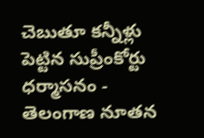చెబుతూ కన్నీళ్లు పెట్టిన సుప్రీంకోర్టు ధర్మాసనం -
తెలంగాణ నూతన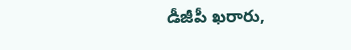డీజీపీ ఖరారు,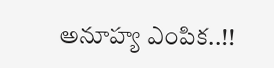అనూహ్య ఎంపిక..!!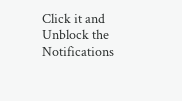Click it and Unblock the Notifications